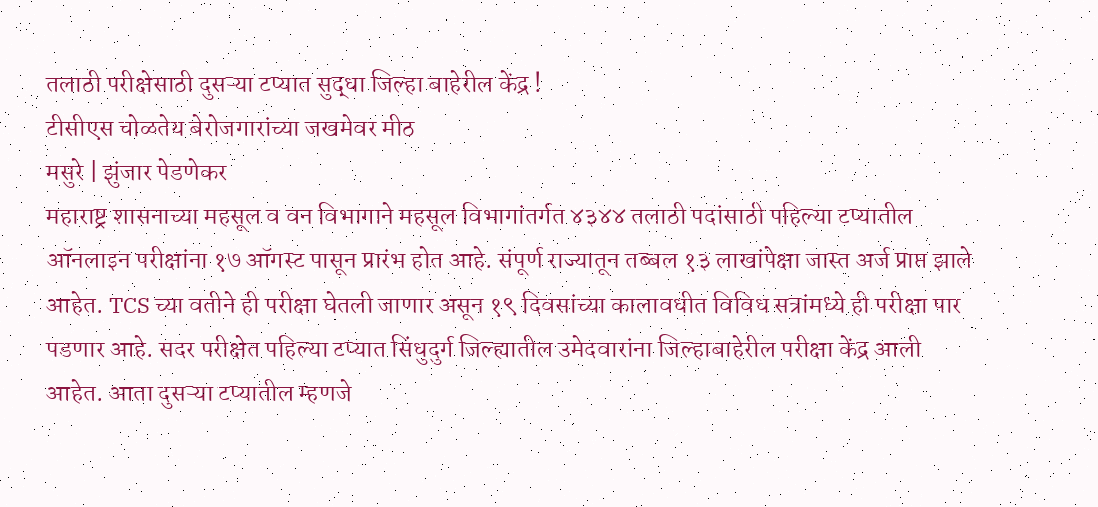तलाठी परीक्षेसाठी दुसऱ्या टप्यात सुद्धा जिल्हा बाहेरील केंद्र !
टीसीएस चोळतेय बेरोजगारांच्या जखमेवर मीठ
मसुरे | झुंजार पेडणेकर
महाराष्ट्र शासनाच्या महसूल व वन विभागाने महसूल विभागांतर्गत ४३४४ तलाठी पदांसाठी पहिल्या टप्यातील ऑनलाइन परीक्षांना १७ ऑगस्ट पासून प्रारंभ होत आहे. संपूर्ण राज्यातून तब्बल १३ लाखांपेक्षा जास्त अर्ज प्राप्त झाले आहेत. TCS च्या वतीने ही परीक्षा घेतली जाणार असून १९ दिवसांच्या कालावधीत विविध सत्रांमध्ये ही परीक्षा पार पडणार आहे. सदर परीक्षेत पहिल्या टप्यात सिंधुदुर्ग जिल्ह्यातील उमेदवारांना जिल्हाबाहेरील परीक्षा केंद्र आली आहेत. आता दुसऱ्या टप्यातील म्हणजे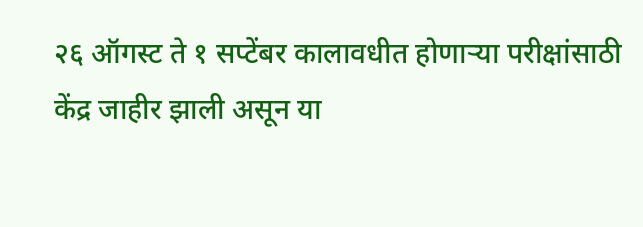२६ ऑगस्ट ते १ सप्टेंबर कालावधीत होणाऱ्या परीक्षांसाठी केंद्र जाहीर झाली असून या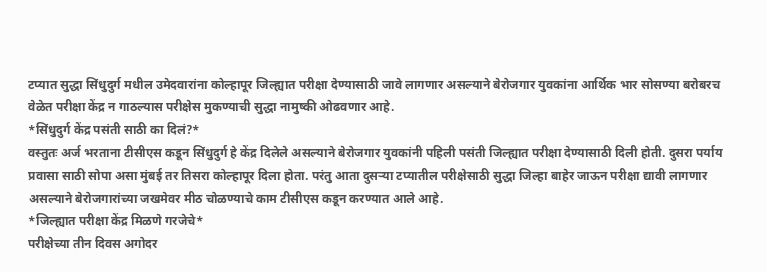टप्यात सुद्धा सिंधुदुर्ग मधील उमेदवारांना कोल्हापूर जिल्ह्यात परीक्षा देण्यासाठी जावे लागणार असल्याने बेरोजगार युवकांना आर्थिक भार सोसण्या बरोबरच वेळेत परीक्षा केंद्र न गाठल्यास परीक्षेस मुकण्याची सुद्धा नामुष्की ओढवणार आहे.
*सिंधुदुर्ग केंद्र पसंती साठी का दिलं?*
वस्तुतः अर्ज भरताना टीसीएस कडून सिंधुदुर्ग हे केंद्र दिलेले असल्याने बेरोजगार युवकांनी पहिली पसंती जिल्ह्यात परीक्षा देण्यासाठी दिली होती. दुसरा पर्याय प्रवासा साठी सोपा असा मुंबई तर तिसरा कोल्हापूर दिला होता. परंतु आता दुसऱ्या टप्यातील परीक्षेसाठी सुद्धा जिल्हा बाहेर जाऊन परीक्षा द्यावी लागणार असल्याने बेरोजगारांच्या जखमेवर मीठ चोळण्याचे काम टीसीएस कडून करण्यात आले आहे.
*जिल्ह्यात परीक्षा केंद्र मिळणे गरजेचे*
परीक्षेच्या तीन दिवस अगोदर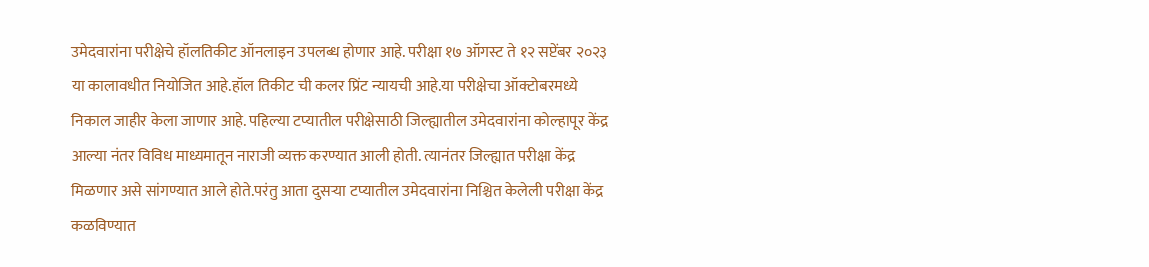उमेदवारांना परीक्षेचे हॉलतिकीट ऑनलाइन उपलब्ध होणार आहे. परीक्षा १७ ऑगस्ट ते १२ सप्टेंबर २०२३ या कालावधीत नियोजित आहे.हॉल तिकीट ची कलर प्रिंट न्यायची आहे.या परीक्षेचा ऑक्टोबरमध्ये निकाल जाहीर केला जाणार आहे. पहिल्या टप्यातील परीक्षेसाठी जिल्ह्यातील उमेदवारांना कोल्हापूर केंद्र आल्या नंतर विविध माध्यमातून नाराजी व्यक्त करण्यात आली होती. त्यानंतर जिल्ह्यात परीक्षा केंद्र मिळणार असे सांगण्यात आले होते.परंतु आता दुसऱ्या टप्यातील उमेदवारांना निश्चित केलेली परीक्षा केंद्र कळविण्यात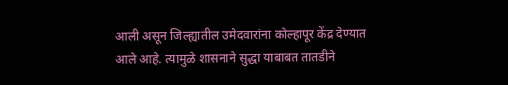आली असून जिल्ह्यातील उमेदवारांना कोल्हापूर केंद्र देण्यात आले आहे. त्यामुळे शासनाने सुद्धा याबाबत तातडीने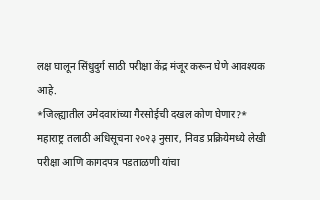लक्ष घालून सिंधुदुर्ग साठी परीक्षा केंद्र मंजूर करून घेणे आवश्यक आहे.
*जिल्ह्यातील उमेदवारांच्या गैरसोईची दखल कोण घेणार?*
महाराष्ट्र तलाठी अधिसूचना २०२३ नुसार, निवड प्रक्रियेमध्ये लेखी परीक्षा आणि कागदपत्र पडताळणी यांचा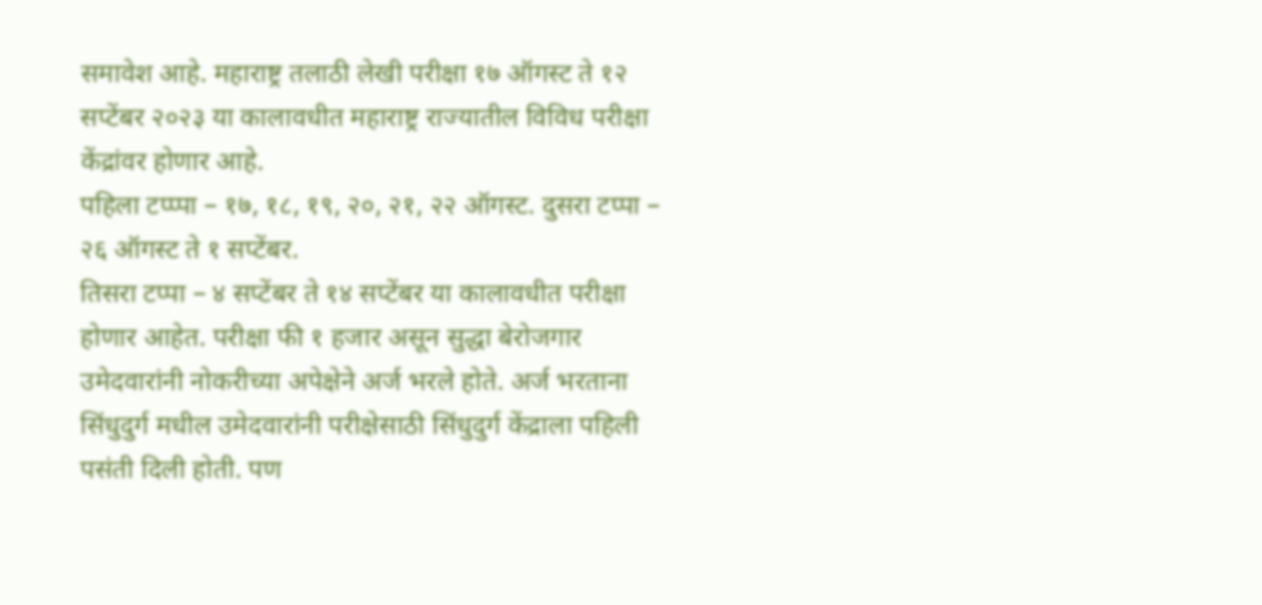समावेश आहे. महाराष्ट्र तलाठी लेखी परीक्षा १७ ऑगस्ट ते १२ सप्टेंबर २०२३ या कालावधीत महाराष्ट्र राज्यातील विविध परीक्षा केंद्रांवर होणार आहे.
पहिला टप्प्पा – १७, १८, १९, २०, २१, २२ ऑगस्ट. दुसरा टप्पा – २६ ऑगस्ट ते १ सप्टेंबर.
तिसरा टप्पा – ४ सप्टेंबर ते १४ सप्टेंबर या कालावधीत परीक्षा होणार आहेत. परीक्षा फी १ हजार असून सुद्धा बेरोजगार उमेदवारांनी नोकरीच्या अपेक्षेने अर्ज भरले होते. अर्ज भरताना सिंधुदुर्ग मधील उमेदवारांनी परीक्षेसाठी सिंधुदुर्ग केंद्राला पहिली पसंती दिली होती. पण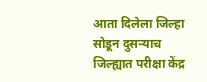आता दिलेला जिल्हा सोडून दुसऱ्याच जिल्ह्यात परीक्षा केंद्र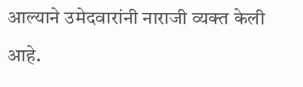आल्याने उमेदवारांनी नाराजी व्यक्त केली आहे.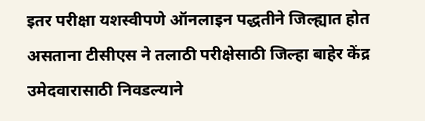इतर परीक्षा यशस्वीपणे ऑनलाइन पद्धतीने जिल्ह्यात होत असताना टीसीएस ने तलाठी परीक्षेसाठी जिल्हा बाहेर केंद्र उमेदवारासाठी निवडल्याने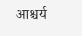आश्चर्य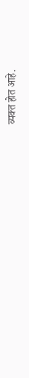व्यक्त होत आहे.